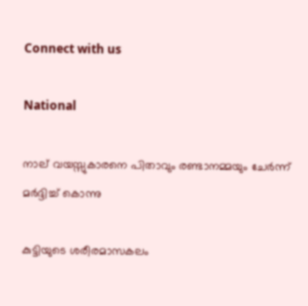Connect with us

National

നാല് വയസ്സുകാരനെ പിതാവും രണ്ടാനമ്മയും ചേർന്ന് മർദ്ദിച്ച് കൊന്നു

കുട്ടിയുടെ ശരീരമാസകലം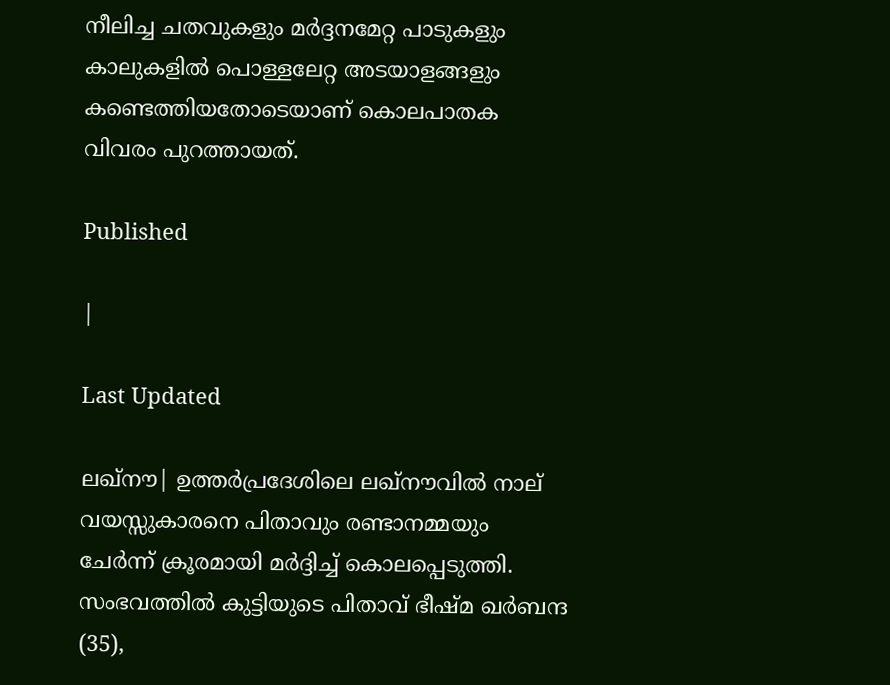നീലിച്ച ചതവുകളും മര്‍ദ്ദനമേറ്റ പാടുകളും കാലുകളില്‍ പൊള്ളലേറ്റ അടയാളങ്ങളും കണ്ടെത്തിയതോടെയാണ് കൊലപാതക വിവരം പുറത്തായത്.

Published

|

Last Updated

ലഖ്നൗ| ഉത്തര്‍പ്രദേശിലെ ലഖ്നൗവില്‍ നാല് വയസ്സുകാരനെ പിതാവും രണ്ടാനമ്മയും ചേര്‍ന്ന് ക്രൂരമായി മര്‍ദ്ദിച്ച് കൊലപ്പെടുത്തി. സംഭവത്തില്‍ കുട്ടിയുടെ പിതാവ് ഭീഷ്മ ഖര്‍ബന്ദ (35),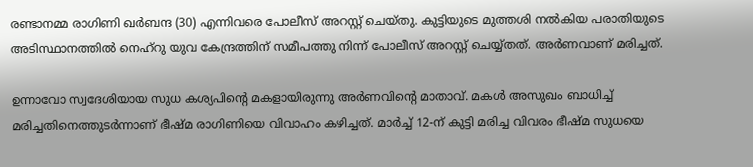രണ്ടാനമ്മ രാഗിണി ഖര്‍ബന്ദ (30) എന്നിവരെ പോലീസ് അറസ്റ്റ് ചെയ്തു. കുട്ടിയുടെ മുത്തശി നല്‍കിയ പരാതിയുടെ അടിസ്ഥാനത്തില്‍ നെഹ്റു യുവ കേന്ദ്രത്തിന് സമീപത്തു നിന്ന് പോലീസ് അറസ്റ്റ് ചെയ്യ്തത്. അര്‍ണവാണ് മരിച്ചത്.

ഉന്നാവോ സ്വദേശിയായ സുധ കശ്യപിന്റെ മകളായിരുന്നു അര്‍ണവിന്റെ മാതാവ്. മകള്‍ അസുഖം ബാധിച്ച് മരിച്ചതിനെത്തുടര്‍ന്നാണ് ഭീഷ്മ രാഗിണിയെ വിവാഹം കഴിച്ചത്. മാര്‍ച്ച് 12-ന് കുട്ടി മരിച്ച വിവരം ഭീഷ്മ സുധയെ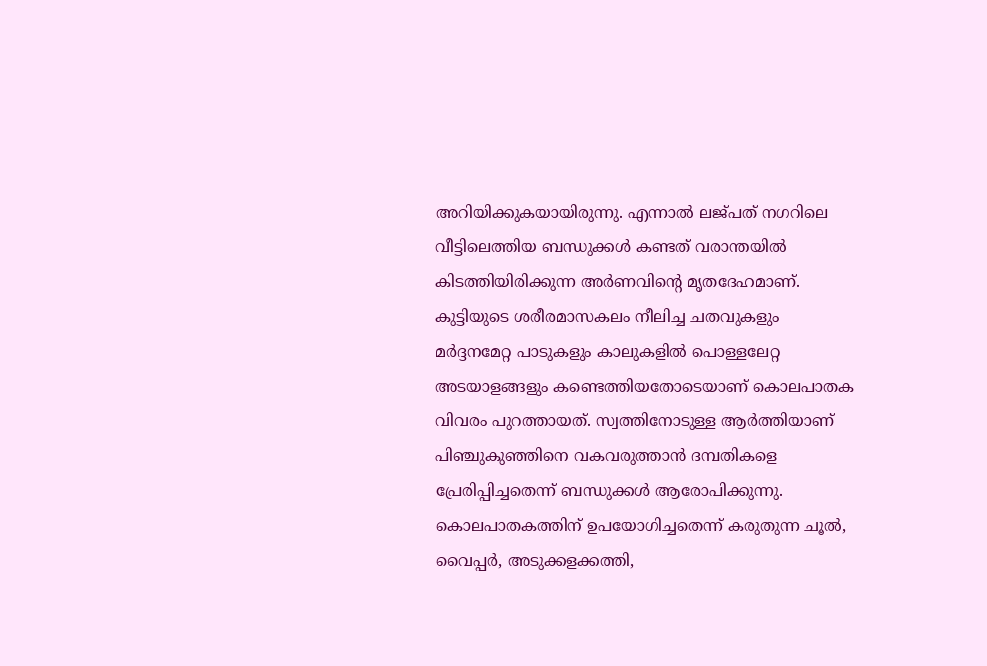അറിയിക്കുകയായിരുന്നു. എന്നാല്‍ ലജ്പത് നഗറിലെ വീട്ടിലെത്തിയ ബന്ധുക്കള്‍ കണ്ടത് വരാന്തയില്‍ കിടത്തിയിരിക്കുന്ന അര്‍ണവിന്റെ മൃതദേഹമാണ്. കുട്ടിയുടെ ശരീരമാസകലം നീലിച്ച ചതവുകളും മര്‍ദ്ദനമേറ്റ പാടുകളും കാലുകളില്‍ പൊള്ളലേറ്റ അടയാളങ്ങളും കണ്ടെത്തിയതോടെയാണ് കൊലപാതക വിവരം പുറത്തായത്. സ്വത്തിനോടുള്ള ആര്‍ത്തിയാണ് പിഞ്ചുകുഞ്ഞിനെ വകവരുത്താന്‍ ദമ്പതികളെ പ്രേരിപ്പിച്ചതെന്ന് ബന്ധുക്കള്‍ ആരോപിക്കുന്നു. കൊലപാതകത്തിന് ഉപയോഗിച്ചതെന്ന് കരുതുന്ന ചൂല്‍, വൈപ്പര്‍, അടുക്കളക്കത്തി,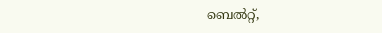ബെല്‍റ്റ്,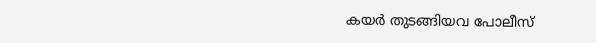കയര്‍ തുടങ്ങിയവ പോലീസ്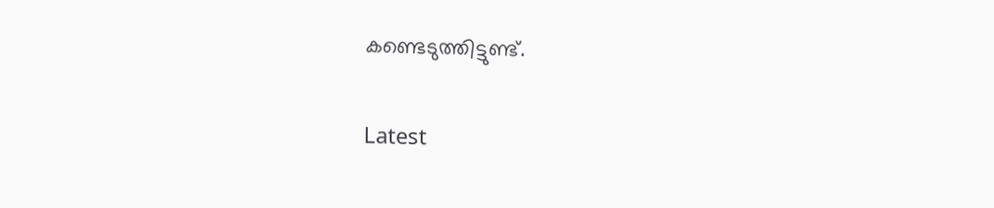കണ്ടെടുത്തിട്ടുണ്ട്.

Latest